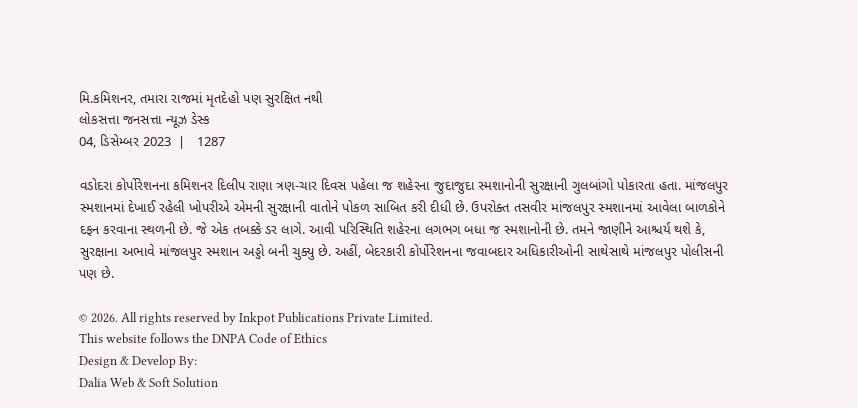મિ.કમિશનર, તમારા રાજમાં મૃતદેહો પણ સુરક્ષિત નથી
લોકસત્તા જનસત્તા ન્યૂઝ ડેસ્ક
04, ડિસેમ્બર 2023  |   1287

વડોદરા કોર્પોરેશનના કમિશનર દિલીપ રાણા ત્રણ-ચાર દિવસ પહેલા જ શહેરના જુદાજુદા સ્મશાનોની સુરક્ષાની ગુલબાંગો પોકારતા હતા. માંજલપુર સ્મશાનમાં દેખાઈ રહેલી ખોપરીએ એમની સુરક્ષાની વાતોને પોકળ સાબિત કરી દીધી છે. ઉપરોક્ત તસવીર માંજલપુર સ્મશાનમાં આવેલા બાળકોને દફન કરવાના સ્થળની છે. જે એક તબક્કે ડર લાગે. આવી પરિસ્થિતિ શહેરના લગભગ બધા જ સ્મશાનોની છે. તમને જાણીને આશ્ચર્ય થશે કે, સુરક્ષાના અભાવે માંજલપુર સ્મશાન અડ્ડો બની ચુક્યુ છે. અહીં, બેદરકારી કોર્પોરેશનના જવાબદાર અધિકારીઓની સાથેસાથે માંજલપુર પોલીસની પણ છે.

© 2026. All rights reserved by Inkpot Publications Private Limited.
This website follows the DNPA Code of Ethics
Design & Develop By:
Dalia Web & Soft Solution